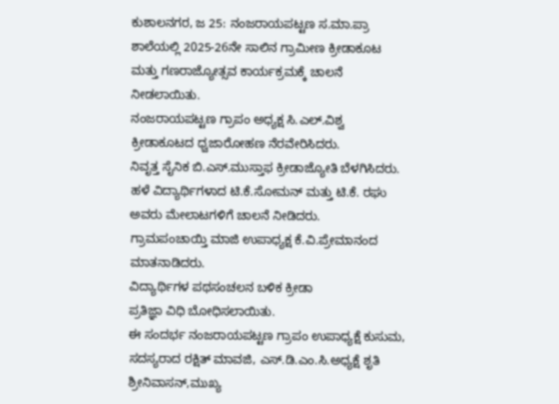ಕುಶಾಲನಗರ, ಜ 25: ನಂಜರಾಯಪಟ್ಟಣ ಸ.ಮಾ.ಪ್ರಾ ಶಾಲೆಯಲ್ಲಿ 2025-26ನೇ ಸಾಲಿನ ಗ್ರಾಮೀಣ ಕ್ರೀಡಾಕೂಟ ಮತ್ತು ಗಣರಾಜ್ಯೋತ್ಸವ ಕಾರ್ಯಕ್ರಮಕ್ಕೆ ಚಾಲನೆ ನೀಡಲಾಯಿತು.
ನಂಜರಾಯಪಟ್ಟಣ ಗ್ರಾಪಂ ಅಧ್ಯಕ್ಷ ಸಿ.ಎಲ್.ವಿಶ್ವ ಕ್ರೀಡಾಕೂಟದ ಧ್ವಜಾರೋಹಣ ನೆರವೇರಿಸಿದರು.
ನಿವೃತ್ತ ಸೈನಿಕ ಬಿ.ಎಸ್.ಮುಸ್ತಾಫ ಕ್ರೀಡಾಜ್ಯೋತಿ ಬೆಳಗಿಸಿದರು.
ಹಳೆ ವಿದ್ಯಾರ್ಥಿಗಳಾದ ಟಿ.ಕೆ.ಸೋಮನ್ ಮತ್ತು ಟಿ.ಕೆ. ರಘು ಅವರು ಮೇಲಾಟಗಳಿಗೆ ಚಾಲನೆ ನೀಡಿದರು.
ಗ್ರಾಮಪಂಚಾಯ್ತಿ ಮಾಜಿ ಉಪಾಧ್ಯಕ್ಷ ಕೆ.ವಿ.ಪ್ರೇಮಾನಂದ ಮಾತನಾಡಿದರು.
ವಿದ್ಯಾರ್ಥಿಗಳ ಪಥಸಂಚಲನ ಬಳಿಕ ಕ್ರೀಡಾ
ಪ್ರತಿಜ್ಞಾ ವಿಧಿ ಬೋಧಿಸಲಾಯಿತು.
ಈ ಸಂದರ್ಭ ನಂಜರಾಯಪಟ್ಟಣ ಗ್ರಾಪಂ ಉಪಾಧ್ಯಕ್ಷೆ ಕುಸುಮ, ಸದಸ್ಯರಾದ ರಕ್ಷಿತ್ ಮಾವಜಿ, ಎಸ್.ಡಿ.ಎಂ.ಸಿ.ಅಧ್ಯಕ್ಷೆ ಶೃತಿ ಶ್ರೀನಿವಾಸನ್,ಮುಖ್ಯ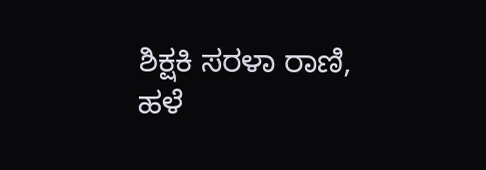ಶಿಕ್ಷಕಿ ಸರಳಾ ರಾಣಿ,
ಹಳೆ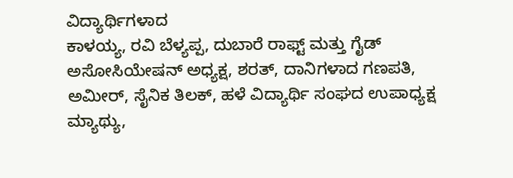ವಿದ್ಯಾರ್ಥಿಗಳಾದ
ಕಾಳಯ್ಯ, ರವಿ ಬೆಳ್ಯಪ್ಪ, ದುಬಾರೆ ರಾಫ್ಟ್ ಮತ್ತು ಗೈಡ್ ಅಸೋಸಿಯೇಷನ್ ಅಧ್ಯಕ್ಷ, ಶರತ್, ದಾನಿಗಳಾದ ಗಣಪತಿ, ಅಮೀರ್, ಸೈನಿಕ ತಿಲಕ್, ಹಳೆ ವಿದ್ಯಾರ್ಥಿ ಸಂಘದ ಉಪಾಧ್ಯಕ್ಷ ಮ್ಯಾಥ್ಯು,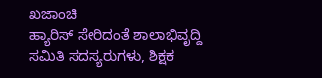ಖಜಾಂಚಿ
ಹ್ಯಾರಿಸ್ ಸೇರಿದಂತೆ ಶಾಲಾಭಿವೃದ್ದಿ ಸಮಿತಿ ಸದಸ್ಯರುಗಳು, ಶಿಕ್ಷಕ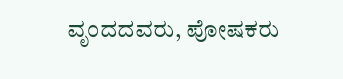ವೃಂದದವರು, ಪೋಷಕರು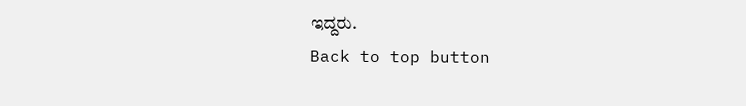ಇದ್ದರು.
Back to top button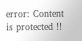error: Content is protected !!